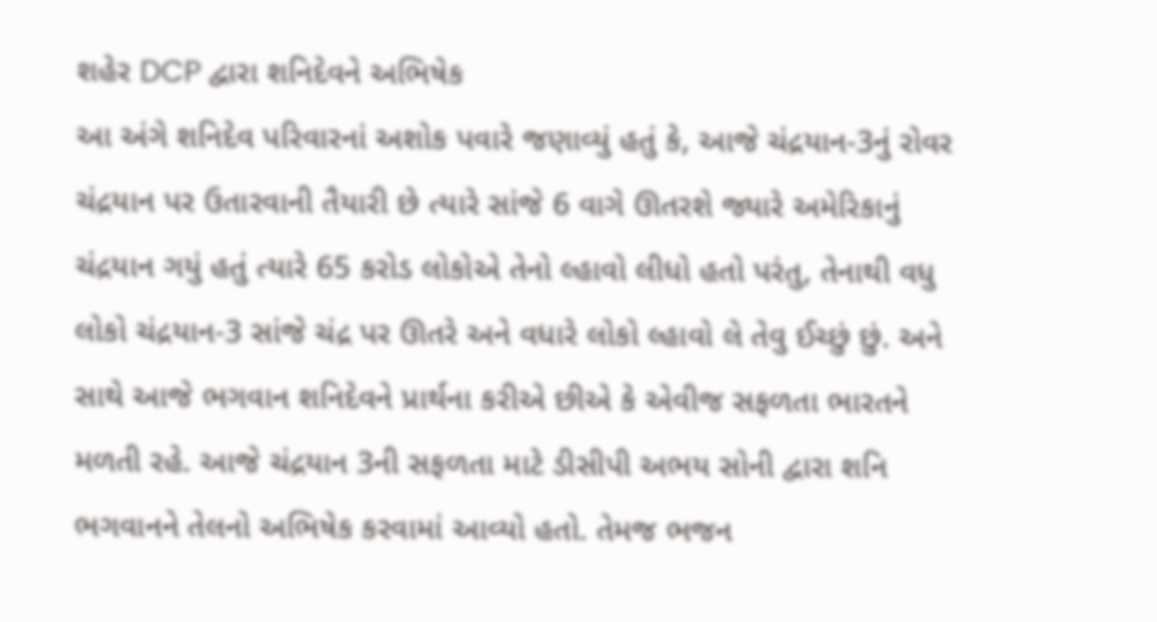શહેર DCP દ્વારા શનિદેવને અભિષેક
આ અંગે શનિદેવ પરિવારનાં અશોક પવારે જણાવ્યું હતું કે, આજે ચંદ્રયાન-3નું રોવર ચંદ્રયાન પર ઉતારવાની તૈયારી છે ત્યારે સાંજે 6 વાગે ઊતરશે જ્યારે અમેરિકાનું ચંદ્રયાન ગયું હતું ત્યારે 65 કરોડ લોકોએ તેનો લ્હાવો લીધો હતો પરંતુ, તેનાથી વધુ લોકો ચંદ્રયાન-3 સાંજે ચંદ્ર પર ઊતરે અને વધારે લોકો લ્હાવો લે તેવુ ઈચ્છું છું. અને સાથે આજે ભગવાન શનિદેવને પ્રાર્થના કરીએ છીએ કે એવીજ સફળતા ભારતને મળતી રહે. આજે ચંદ્રયાન 3ની સફળતા માટે ડીસીપી અભય સોની દ્વારા શનિ ભગવાનને તેલનો અભિષેક કરવામાં આવ્યો હતો. તેમજ ભજન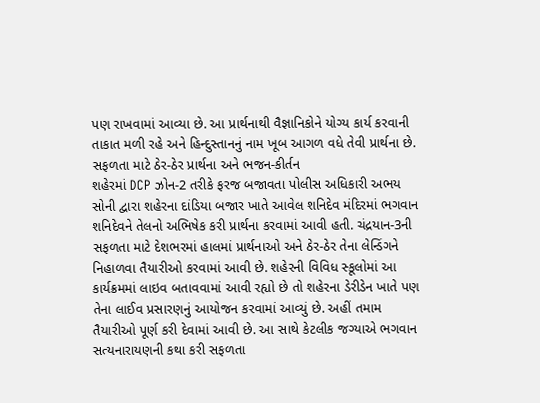પણ રાખવામાં આવ્યા છે. આ પ્રાર્થનાથી વૈજ્ઞાનિકોને યોગ્ય કાર્ય કરવાની તાકાત મળી રહે અને હિન્દુસ્તાનનું નામ ખૂબ આગળ વધે તેવી પ્રાર્થના છે.
સફળતા માટે ઠેર-ઠેર પ્રાર્થના અને ભજન-કીર્તન
શહેરમાં DCP ઝોન-2 તરીકે ફરજ બજાવતા પોલીસ અધિકારી અભય સોની દ્વારા શહેરના દાંડિયા બજાર ખાતે આવેલ શનિદેવ મંદિરમાં ભગવાન શનિદેવને તેલનો અભિષેક કરી પ્રાર્થના કરવામાં આવી હતી. ચંદ્રયાન-3ની સફળતા માટે દેશભરમાં હાલમાં પ્રાર્થનાઓ અને ઠેર-ઠેર તેના લેન્ડિંગને નિહાળવા તૈયારીઓ કરવામાં આવી છે. શહેરની વિવિધ સ્કૂલોમાં આ કાર્યક્રમમાં લાઇવ બતાવવામાં આવી રહ્યો છે તો શહેરના ડેરીડેન ખાતે પણ તેના લાઈવ પ્રસારણનું આયોજન કરવામાં આવ્યું છે. અહીં તમામ તૈયારીઓ પૂર્ણ કરી દેવામાં આવી છે. આ સાથે કેટલીક જગ્યાએ ભગવાન સત્યનારાયણની કથા કરી સફળતા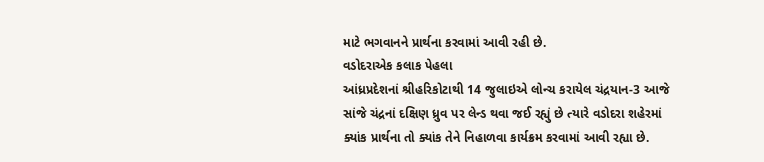માટે ભગવાનને પ્રાર્થના કરવામાં આવી રહી છે.
વડોદરાએક કલાક પેહલા
આંધ્રપ્રદેશનાં શ્રીહરિકોટાથી 14 જુલાઇએ લોન્ચ કરાયેલ ચંદ્રયાન-3 આજે સાંજે ચંદ્રનાં દક્ષિણ ધ્રુવ પર લેન્ડ થવા જઈ રહ્યું છે ત્યારે વડોદરા શહેરમાં ક્યાંક પ્રાર્થના તો ક્યાંક તેને નિહાળવા કાર્યક્રમ કરવામાં આવી રહ્યા છે.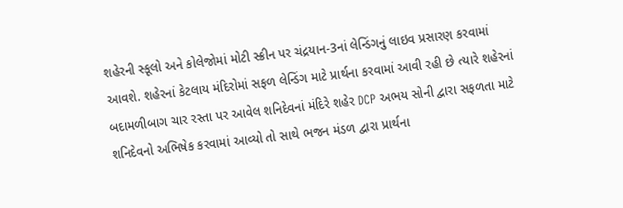શહેરની સ્કૂલો અને કોલેજોમાં મોટી સ્ક્રીન પર ચંદ્રયાન-3નાં લેન્ડિંગનું લાઇવ પ્રસારણ કરવામાં આવશે. શહેરનાં કેટલાય મંદિરોમાં સફળ લેન્ડિંગ માટે પ્રાર્થના કરવામાં આવી રહી છે ત્યારે શહેરનાં બદામળીબાગ ચાર રસ્તા પર આવેલ શનિદેવનાં મંદિરે શહેર DCP અભય સોની દ્વારા સફળતા માટે શનિદેવનો અભિષેક કરવામાં આવ્યો તો સાથે ભજન મંડળ દ્વારા પ્રાર્થના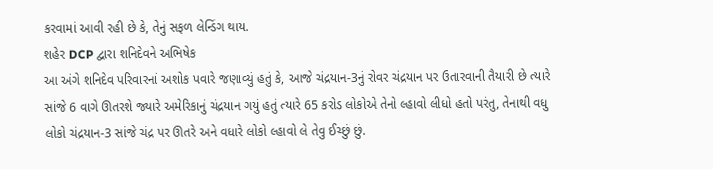કરવામાં આવી રહી છે કે, તેનું સફળ લેન્ડિંગ થાય.
શહેર DCP દ્વારા શનિદેવને અભિષેક
આ અંગે શનિદેવ પરિવારનાં અશોક પવારે જણાવ્યું હતું કે, આજે ચંદ્રયાન-3નું રોવર ચંદ્રયાન પર ઉતારવાની તૈયારી છે ત્યારે સાંજે 6 વાગે ઊતરશે જ્યારે અમેરિકાનું ચંદ્રયાન ગયું હતું ત્યારે 65 કરોડ લોકોએ તેનો લ્હાવો લીધો હતો પરંતુ, તેનાથી વધુ લોકો ચંદ્રયાન-3 સાંજે ચંદ્ર પર ઊતરે અને વધારે લોકો લ્હાવો લે તેવુ ઈચ્છું છું.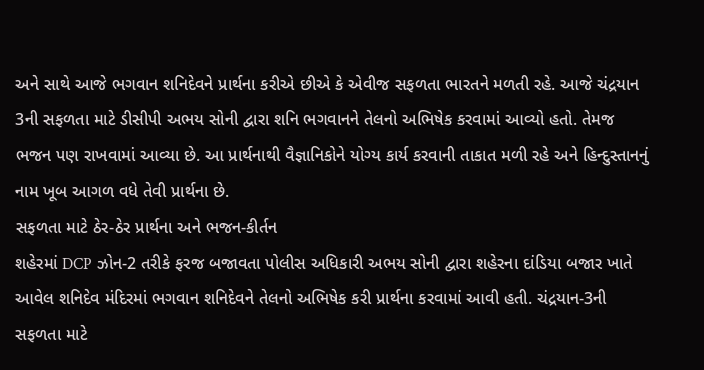અને સાથે આજે ભગવાન શનિદેવને પ્રાર્થના કરીએ છીએ કે એવીજ સફળતા ભારતને મળતી રહે. આજે ચંદ્રયાન 3ની સફળતા માટે ડીસીપી અભય સોની દ્વારા શનિ ભગવાનને તેલનો અભિષેક કરવામાં આવ્યો હતો. તેમજ ભજન પણ રાખવામાં આવ્યા છે. આ પ્રાર્થનાથી વૈજ્ઞાનિકોને યોગ્ય કાર્ય કરવાની તાકાત મળી રહે અને હિન્દુસ્તાનનું નામ ખૂબ આગળ વધે તેવી પ્રાર્થના છે.
સફળતા માટે ઠેર-ઠેર પ્રાર્થના અને ભજન-કીર્તન
શહેરમાં DCP ઝોન-2 તરીકે ફરજ બજાવતા પોલીસ અધિકારી અભય સોની દ્વારા શહેરના દાંડિયા બજાર ખાતે આવેલ શનિદેવ મંદિરમાં ભગવાન શનિદેવને તેલનો અભિષેક કરી પ્રાર્થના કરવામાં આવી હતી. ચંદ્રયાન-3ની સફળતા માટે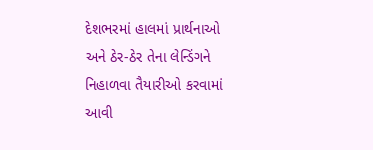દેશભરમાં હાલમાં પ્રાર્થનાઓ અને ઠેર-ઠેર તેના લેન્ડિંગને નિહાળવા તૈયારીઓ કરવામાં આવી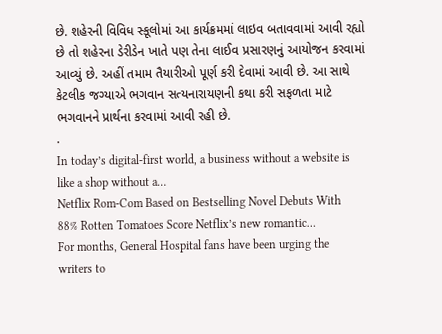છે. શહેરની વિવિધ સ્કૂલોમાં આ કાર્યક્રમમાં લાઇવ બતાવવામાં આવી રહ્યો છે તો શહેરના ડેરીડેન ખાતે પણ તેના લાઈવ પ્રસારણનું આયોજન કરવામાં આવ્યું છે. અહીં તમામ તૈયારીઓ પૂર્ણ કરી દેવામાં આવી છે. આ સાથે કેટલીક જગ્યાએ ભગવાન સત્યનારાયણની કથા કરી સફળતા માટે ભગવાનને પ્રાર્થના કરવામાં આવી રહી છે.
.
In today’s digital-first world, a business without a website is like a shop without a…
Netflix Rom-Com Based on Bestselling Novel Debuts With 88% Rotten Tomatoes Score Netflix’s new romantic…
For months, General Hospital fans have been urging the writers to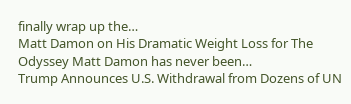finally wrap up the…
Matt Damon on His Dramatic Weight Loss for The Odyssey Matt Damon has never been…
Trump Announces U.S. Withdrawal from Dozens of UN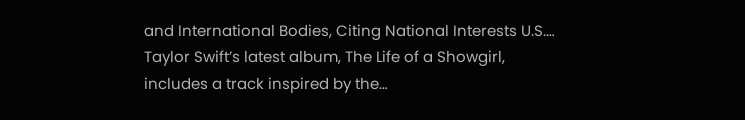and International Bodies, Citing National Interests U.S.…
Taylor Swift’s latest album, The Life of a Showgirl, includes a track inspired by the…